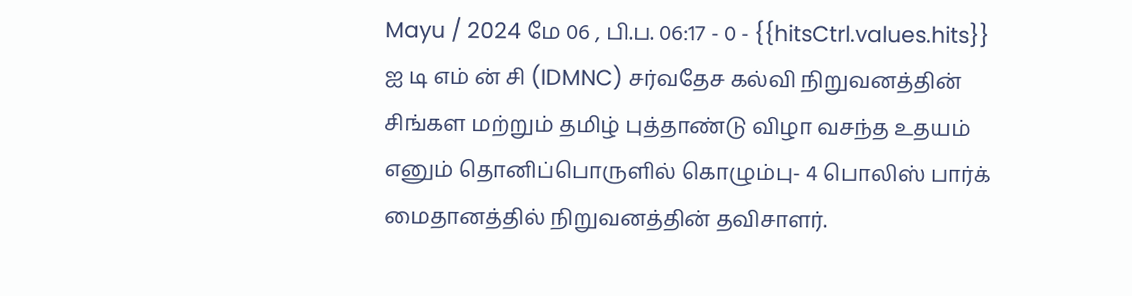Mayu / 2024 மே 06 , பி.ப. 06:17 - 0 - {{hitsCtrl.values.hits}}
ஐ டி எம் ன் சி (IDMNC) சர்வதேச கல்வி நிறுவனத்தின் சிங்கள மற்றும் தமிழ் புத்தாண்டு விழா வசந்த உதயம் எனும் தொனிப்பொருளில் கொழும்பு- 4 பொலிஸ் பார்க் மைதானத்தில் நிறுவனத்தின் தவிசாளர்.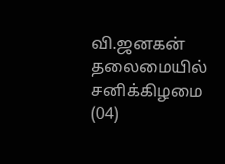வி.ஜனகன் தலைமையில் சனிக்கிழமை (04)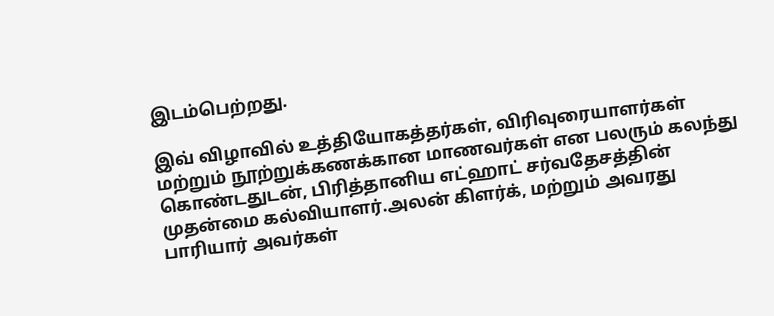இடம்பெற்றது.

இவ் விழாவில் உத்தியோகத்தர்கள், விரிவுரையாளர்கள் மற்றும் நூற்றுக்கணக்கான மாணவர்கள் என பலரும் கலந்து கொண்டதுடன், பிரித்தானிய எட்ஹாட் சர்வதேசத்தின் முதன்மை கல்வியாளர்.அலன் கிளர்க், மற்றும் அவரது பாரியார் அவர்கள்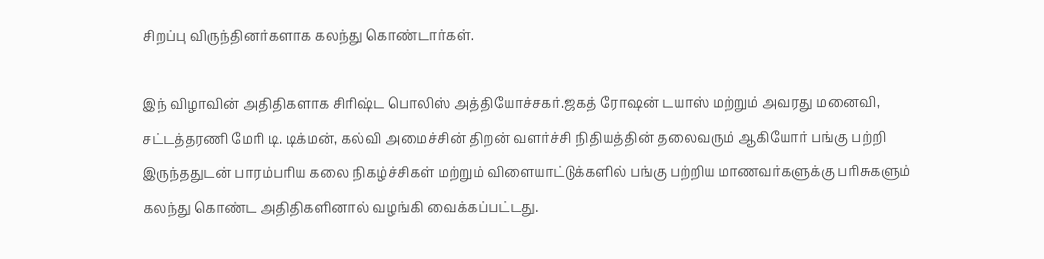சிறப்பு விருந்தினர்களாக கலந்து கொண்டார்கள்.

இந் விழாவின் அதிதிகளாக சிரிஷ்ட பொலிஸ் அத்தியோச்சகர்.ஜகத் ரோஷன் டயாஸ் மற்றும் அவரது மனைவி, சட்டத்தரணி மேரி டி. டிக்மன், கல்வி அமைச்சின் திறன் வளர்ச்சி நிதியத்தின் தலைவரும் ஆகியோர் பங்கு பற்றி இருந்ததுடன் பாரம்பரிய கலை நிகழ்ச்சிகள் மற்றும் விளையாட்டுக்களில் பங்கு பற்றிய மாணவர்களுக்கு பரிசுகளும் கலந்து கொண்ட அதிதிகளினால் வழங்கி வைக்கப்பட்டது.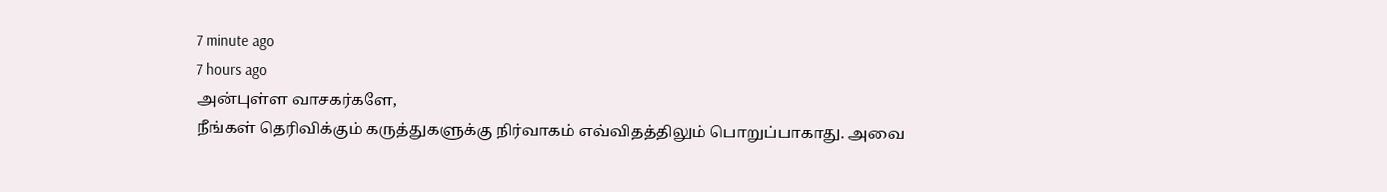7 minute ago
7 hours ago
அன்புள்ள வாசகர்களே,
நீங்கள் தெரிவிக்கும் கருத்துகளுக்கு நிர்வாகம் எவ்விதத்திலும் பொறுப்பாகாது. அவை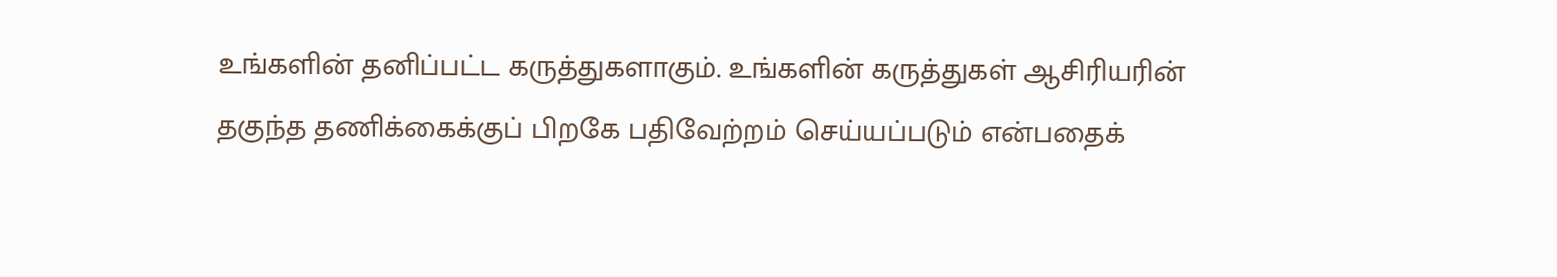உங்களின் தனிப்பட்ட கருத்துகளாகும். உங்களின் கருத்துகள் ஆசிரியரின் தகுந்த தணிக்கைக்குப் பிறகே பதிவேற்றம் செய்யப்படும் என்பதைக்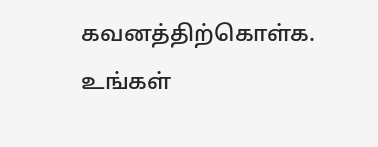கவனத்திற்கொள்க. உங்கள்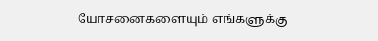யோசனைகளையும் எங்களுக்கு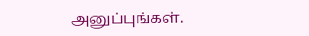அனுப்புங்கள்.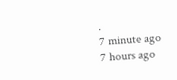.
7 minute ago
7 hours ago